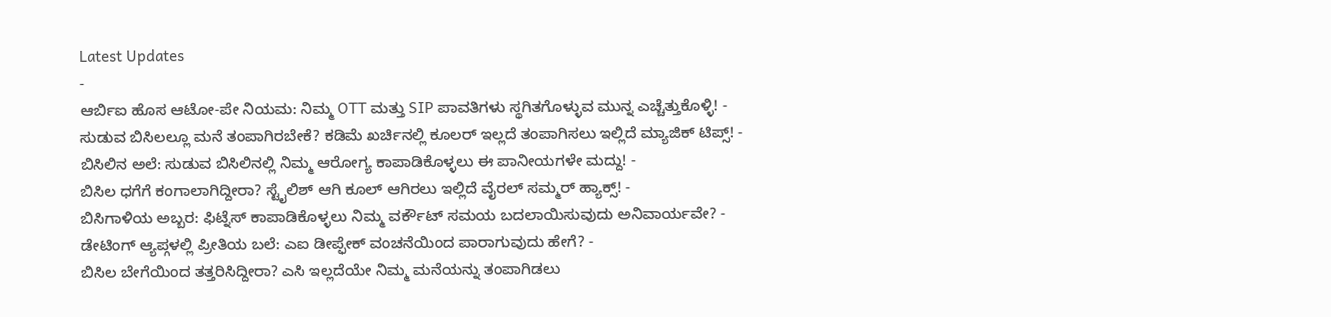Latest Updates
-
ಆರ್ಬಿಐ ಹೊಸ ಆಟೋ-ಪೇ ನಿಯಮ: ನಿಮ್ಮ OTT ಮತ್ತು SIP ಪಾವತಿಗಳು ಸ್ಥಗಿತಗೊಳ್ಳುವ ಮುನ್ನ ಎಚ್ಚೆತ್ತುಕೊಳ್ಳಿ! -
ಸುಡುವ ಬಿಸಿಲಲ್ಲೂ ಮನೆ ತಂಪಾಗಿರಬೇಕೆ? ಕಡಿಮೆ ಖರ್ಚಿನಲ್ಲಿ ಕೂಲರ್ ಇಲ್ಲದೆ ತಂಪಾಗಿಸಲು ಇಲ್ಲಿದೆ ಮ್ಯಾಜಿಕ್ ಟಿಪ್ಸ್! -
ಬಿಸಿಲಿನ ಅಲೆ: ಸುಡುವ ಬಿಸಿಲಿನಲ್ಲಿ ನಿಮ್ಮ ಆರೋಗ್ಯ ಕಾಪಾಡಿಕೊಳ್ಳಲು ಈ ಪಾನೀಯಗಳೇ ಮದ್ದು! -
ಬಿಸಿಲ ಧಗೆಗೆ ಕಂಗಾಲಾಗಿದ್ದೀರಾ? ಸ್ಟೈಲಿಶ್ ಆಗಿ ಕೂಲ್ ಆಗಿರಲು ಇಲ್ಲಿದೆ ವೈರಲ್ ಸಮ್ಮರ್ ಹ್ಯಾಕ್ಸ್! -
ಬಿಸಿಗಾಳಿಯ ಅಬ್ಬರ: ಫಿಟ್ನೆಸ್ ಕಾಪಾಡಿಕೊಳ್ಳಲು ನಿಮ್ಮ ವರ್ಕೌಟ್ ಸಮಯ ಬದಲಾಯಿಸುವುದು ಅನಿವಾರ್ಯವೇ? -
ಡೇಟಿಂಗ್ ಆ್ಯಪ್ಗಳಲ್ಲಿ ಪ್ರೀತಿಯ ಬಲೆ: ಎಐ ಡೀಪ್ಫೇಕ್ ವಂಚನೆಯಿಂದ ಪಾರಾಗುವುದು ಹೇಗೆ? -
ಬಿಸಿಲ ಬೇಗೆಯಿಂದ ತತ್ತರಿಸಿದ್ದೀರಾ? ಎಸಿ ಇಲ್ಲದೆಯೇ ನಿಮ್ಮ ಮನೆಯನ್ನು ತಂಪಾಗಿಡಲು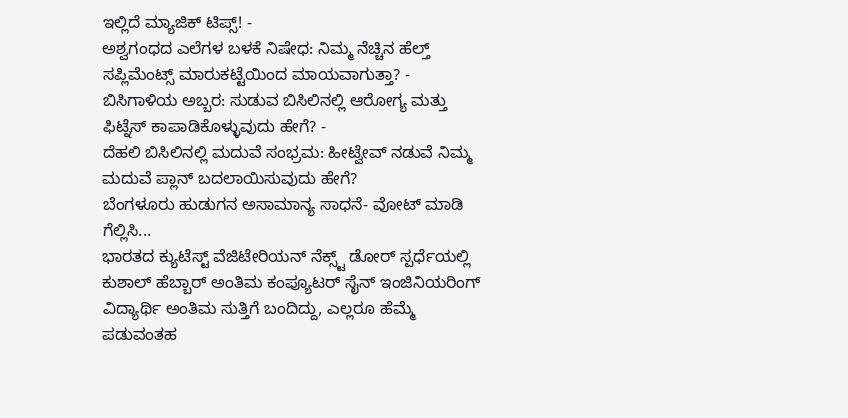ಇಲ್ಲಿದೆ ಮ್ಯಾಜಿಕ್ ಟಿಪ್ಸ್! -
ಅಶ್ವಗಂಧದ ಎಲೆಗಳ ಬಳಕೆ ನಿಷೇಧ: ನಿಮ್ಮ ನೆಚ್ಚಿನ ಹೆಲ್ತ್ ಸಪ್ಲಿಮೆಂಟ್ಸ್ ಮಾರುಕಟ್ಟೆಯಿಂದ ಮಾಯವಾಗುತ್ತಾ? -
ಬಿಸಿಗಾಳಿಯ ಅಬ್ಬರ: ಸುಡುವ ಬಿಸಿಲಿನಲ್ಲಿ ಆರೋಗ್ಯ ಮತ್ತು ಫಿಟ್ನೆಸ್ ಕಾಪಾಡಿಕೊಳ್ಳುವುದು ಹೇಗೆ? -
ದೆಹಲಿ ಬಿಸಿಲಿನಲ್ಲಿ ಮದುವೆ ಸಂಭ್ರಮ: ಹೀಟ್ವೇವ್ ನಡುವೆ ನಿಮ್ಮ ಮದುವೆ ಪ್ಲಾನ್ ಬದಲಾಯಿಸುವುದು ಹೇಗೆ?
ಬೆಂಗಳೂರು ಹುಡುಗನ ಅಸಾಮಾನ್ಯ ಸಾಧನೆ- ವೋಟ್ ಮಾಡಿ ಗೆಲ್ಲಿಸಿ...
ಭಾರತದ ಕ್ಯುಟೆಸ್ಟ್ ವೆಜಿಟೇರಿಯನ್ ನೆಕ್ಸ್ಟ್ ಡೋರ್ ಸ್ಪರ್ಧೆಯಲ್ಲಿ ಕುಶಾಲ್ ಹೆಬ್ಬಾರ್ ಅಂತಿಮ ಕಂಪ್ಯೂಟರ್ ಸೈನ್ ಇಂಜಿನಿಯರಿಂಗ್ ವಿದ್ಯಾರ್ಥಿ ಅಂತಿಮ ಸುತ್ತಿಗೆ ಬಂದಿದ್ದು, ಎಲ್ಲರೂ ಹೆಮ್ಮೆ ಪಡುವಂತಹ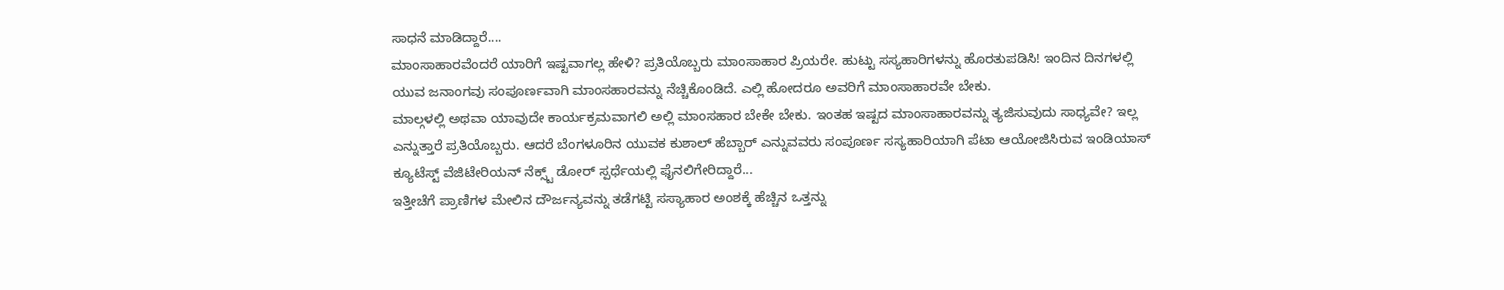ಸಾಧನೆ ಮಾಡಿದ್ದಾರೆ....
ಮಾಂಸಾಹಾರವೆಂದರೆ ಯಾರಿಗೆ ಇಷ್ಟವಾಗಲ್ಲ ಹೇಳಿ? ಪ್ರತಿಯೊಬ್ಬರು ಮಾಂಸಾಹಾರ ಪ್ರಿಯರೇ. ಹುಟ್ಟು ಸಸ್ಯಹಾರಿಗಳನ್ನು ಹೊರತುಪಡಿಸಿ! ಇಂದಿನ ದಿನಗಳಲ್ಲಿ ಯುವ ಜನಾಂಗವು ಸಂಪೂರ್ಣವಾಗಿ ಮಾಂಸಹಾರವನ್ನು ನೆಚ್ಚಿಕೊಂಡಿದೆ. ಎಲ್ಲಿ ಹೋದರೂ ಅವರಿಗೆ ಮಾಂಸಾಹಾರವೇ ಬೇಕು.
ಮಾಲ್ಗಳಲ್ಲಿ ಅಥವಾ ಯಾವುದೇ ಕಾರ್ಯಕ್ರಮವಾಗಲಿ ಅಲ್ಲಿ ಮಾಂಸಹಾರ ಬೇಕೇ ಬೇಕು. ಇಂತಹ ಇಷ್ಟದ ಮಾಂಸಾಹಾರವನ್ನು ತ್ಯಜಿಸುವುದು ಸಾಧ್ಯವೇ? ಇಲ್ಲ ಎನ್ನುತ್ತಾರೆ ಪ್ರತಿಯೊಬ್ಬರು. ಆದರೆ ಬೆಂಗಳೂರಿನ ಯುವಕ ಕುಶಾಲ್ ಹೆಬ್ಬಾರ್ ಎನ್ನುವವರು ಸಂಪೂರ್ಣ ಸಸ್ಯಹಾರಿಯಾಗಿ ಪೆಟಾ ಆಯೋಜಿಸಿರುವ ಇಂಡಿಯಾಸ್ ಕ್ಯೂಟೆಸ್ಟ್ ವೆಜಿಟೇರಿಯನ್ ನೆಕ್ಸ್ಟ್ ಡೋರ್ ಸ್ಪರ್ಧೆಯಲ್ಲಿ ಫೈನಲಿಗೇರಿದ್ದಾರೆ...
ಇತ್ತೀಚೆಗೆ ಪ್ರಾಣಿಗಳ ಮೇಲಿನ ದೌರ್ಜನ್ಯವನ್ನು ತಡೆಗಟ್ಟಿ ಸಸ್ಯಾಹಾರ ಅಂಶಕ್ಕೆ ಹೆಚ್ಚಿನ ಒತ್ತನ್ನು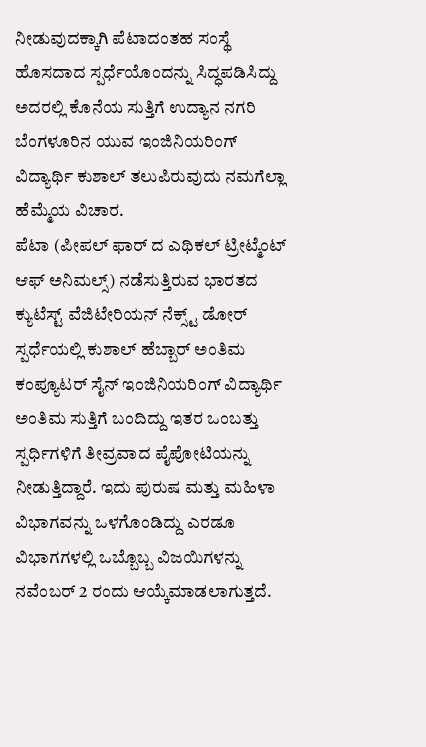ನೀಡುವುದಕ್ಕಾಗಿ ಪೆಟಾದಂತಹ ಸಂಸ್ಥೆ ಹೊಸದಾದ ಸ್ಪರ್ಧೆಯೊಂದನ್ನು ಸಿದ್ಧಪಡಿಸಿದ್ದು ಅದರಲ್ಲಿ ಕೊನೆಯ ಸುತ್ತಿಗೆ ಉದ್ಯಾನ ನಗರಿ ಬೆಂಗಳೂರಿನ ಯುವ ಇಂಜಿನಿಯರಿಂಗ್ ವಿದ್ಯಾರ್ಥಿ ಕುಶಾಲ್ ತಲುಪಿರುವುದು ನಮಗೆಲ್ಲಾ ಹೆಮ್ಮೆಯ ವಿಚಾರ.
ಪೆಟಾ (ಪೀಪಲ್ ಫಾರ್ ದ ಎಥಿಕಲ್ ಟ್ರೀಟ್ಮೆಂಟ್ ಆಫ್ ಅನಿಮಲ್ಸ್) ನಡೆಸುತ್ತಿರುವ ಭಾರತದ ಕ್ಯುಟೆಸ್ಟ್ ವೆಜಿಟೇರಿಯನ್ ನೆಕ್ಸ್ಟ್ ಡೋರ್ ಸ್ಪರ್ಧೆಯಲ್ಲಿ ಕುಶಾಲ್ ಹೆಬ್ಬಾರ್ ಅಂತಿಮ ಕಂಪ್ಯೂಟರ್ ಸೈನ್ ಇಂಜಿನಿಯರಿಂಗ್ ವಿದ್ಯಾರ್ಥಿ ಅಂತಿಮ ಸುತ್ತಿಗೆ ಬಂದಿದ್ದು ಇತರ ಒಂಬತ್ತು ಸ್ಪರ್ಧಿಗಳಿಗೆ ತೀವ್ರವಾದ ಪೈಪೋಟಿಯನ್ನು ನೀಡುತ್ತಿದ್ದಾರೆ. ಇದು ಪುರುಷ ಮತ್ತು ಮಹಿಳಾ ವಿಭಾಗವನ್ನು ಒಳಗೊಂಡಿದ್ದು ಎರಡೂ ವಿಭಾಗಗಳಲ್ಲಿ ಒಬ್ಬೊಬ್ಬ ವಿಜಯಿಗಳನ್ನು ನವೆಂಬರ್ 2 ರಂದು ಆಯ್ಕೆಮಾಡಲಾಗುತ್ತದೆ.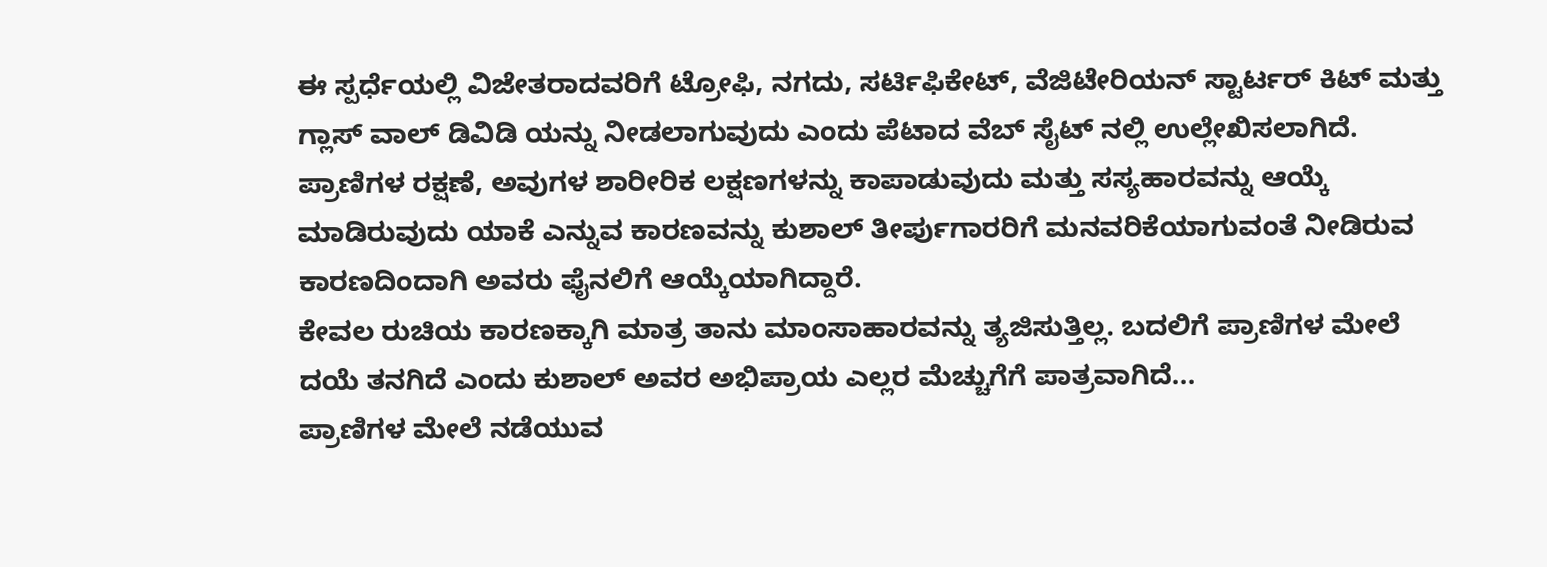ಈ ಸ್ಪರ್ಧೆಯಲ್ಲಿ ವಿಜೇತರಾದವರಿಗೆ ಟ್ರೋಫಿ, ನಗದು, ಸರ್ಟಿಫಿಕೇಟ್, ವೆಜಿಟೇರಿಯನ್ ಸ್ಟಾರ್ಟರ್ ಕಿಟ್ ಮತ್ತು ಗ್ಲಾಸ್ ವಾಲ್ ಡಿವಿಡಿ ಯನ್ನು ನೀಡಲಾಗುವುದು ಎಂದು ಪೆಟಾದ ವೆಬ್ ಸೈಟ್ ನಲ್ಲಿ ಉಲ್ಲೇಖಿಸಲಾಗಿದೆ. ಪ್ರಾಣಿಗಳ ರಕ್ಷಣೆ, ಅವುಗಳ ಶಾರೀರಿಕ ಲಕ್ಷಣಗಳನ್ನು ಕಾಪಾಡುವುದು ಮತ್ತು ಸಸ್ಯಹಾರವನ್ನು ಆಯ್ಕೆ ಮಾಡಿರುವುದು ಯಾಕೆ ಎನ್ನುವ ಕಾರಣವನ್ನು ಕುಶಾಲ್ ತೀರ್ಪುಗಾರರಿಗೆ ಮನವರಿಕೆಯಾಗುವಂತೆ ನೀಡಿರುವ ಕಾರಣದಿಂದಾಗಿ ಅವರು ಫೈನಲಿಗೆ ಆಯ್ಕೆಯಾಗಿದ್ದಾರೆ.
ಕೇವಲ ರುಚಿಯ ಕಾರಣಕ್ಕಾಗಿ ಮಾತ್ರ ತಾನು ಮಾಂಸಾಹಾರವನ್ನು ತ್ಯಜಿಸುತ್ತಿಲ್ಲ. ಬದಲಿಗೆ ಪ್ರಾಣಿಗಳ ಮೇಲೆ ದಯೆ ತನಗಿದೆ ಎಂದು ಕುಶಾಲ್ ಅವರ ಅಭಿಪ್ರಾಯ ಎಲ್ಲರ ಮೆಚ್ಚುಗೆಗೆ ಪಾತ್ರವಾಗಿದೆ...
ಪ್ರಾಣಿಗಳ ಮೇಲೆ ನಡೆಯುವ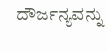ದೌರ್ಜನ್ಯವನ್ನು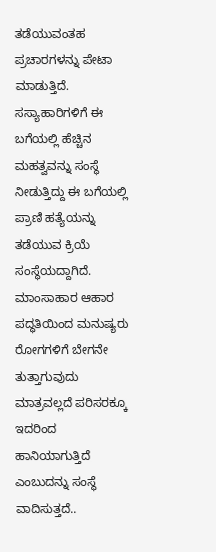ತಡೆಯುವಂತಹ ಪ್ರಚಾರಗಳನ್ನು ಪೇಟಾ ಮಾಡುತ್ತಿದೆ. ಸಸ್ಯಾಹಾರಿಗಳಿಗೆ ಈ ಬಗೆಯಲ್ಲಿ ಹೆಚ್ಚಿನ ಮಹತ್ವವನ್ನು ಸಂಸ್ಥೆ ನೀಡುತ್ತಿದ್ದು ಈ ಬಗೆಯಲ್ಲಿ ಪ್ರಾಣಿ ಹತ್ಯೆಯನ್ನು ತಡೆಯುವ ಕ್ರಿಯೆ ಸಂಸ್ಥೆಯದ್ದಾಗಿದೆ. ಮಾಂಸಾಹಾರ ಆಹಾರ ಪದ್ಧತಿಯಿಂದ ಮನುಷ್ಯರು ರೋಗಗಳಿಗೆ ಬೇಗನೇ ತುತ್ತಾಗುವುದು ಮಾತ್ರವಲ್ಲದೆ ಪರಿಸರಕ್ಕೂ ಇದರಿಂದ ಹಾನಿಯಾಗುತ್ತಿದೆ ಎಂಬುದನ್ನು ಸಂಸ್ಥೆ ವಾದಿಸುತ್ತದೆ..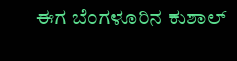ಈಗ ಬೆಂಗಳೂರಿನ ಕುಶಾಲ್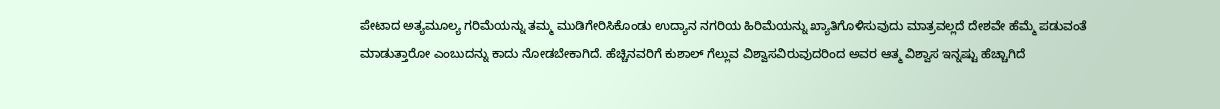ಪೇಟಾದ ಅತ್ಯಮೂಲ್ಯ ಗರಿಮೆಯನ್ನು ತಮ್ಮ ಮುಡಿಗೇರಿಸಿಕೊಂಡು ಉದ್ಯಾನ ನಗರಿಯ ಹಿರಿಮೆಯನ್ನು ಖ್ಯಾತಿಗೊಳಿಸುವುದು ಮಾತ್ರವಲ್ಲದೆ ದೇಶವೇ ಹೆಮ್ಮೆ ಪಡುವಂತೆ ಮಾಡುತ್ತಾರೋ ಎಂಬುದನ್ನು ಕಾದು ನೋಡಬೇಕಾಗಿದೆ. ಹೆಚ್ಚಿನವರಿಗೆ ಕುಶಾಲ್ ಗೆಲ್ಲುವ ವಿಶ್ವಾಸವಿರುವುದರಿಂದ ಅವರ ಆತ್ಮ ವಿಶ್ವಾಸ ಇನ್ನಷ್ಟು ಹೆಚ್ಚಾಗಿದೆ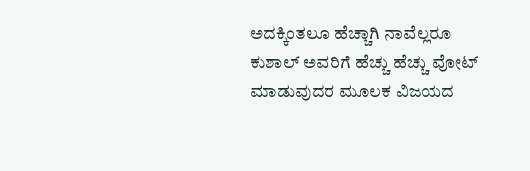ಅದಕ್ಕಿಂತಲೂ ಹೆಚ್ಚಾಗಿ ನಾವೆಲ್ಲರೂ ಕುಶಾಲ್ ಅವರಿಗೆ ಹೆಚ್ಚು ಹೆಚ್ಚು ವೋಟ್ ಮಾಡುವುದರ ಮೂಲಕ ವಿಜಯದ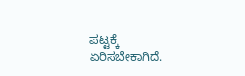ಪಟ್ಟಕ್ಕೆ ಏರಿಸಬೇಕಾಗಿದೆ.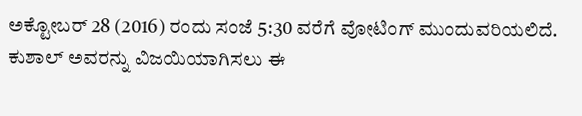ಅಕ್ಟೋಬರ್ 28 (2016) ರಂದು ಸಂಜೆ 5:30 ವರೆಗೆ ವೋಟಿಂಗ್ ಮುಂದುವರಿಯಲಿದೆ. ಕುಶಾಲ್ ಅವರನ್ನು ವಿಜಯಿಯಾಗಿಸಲು ಈ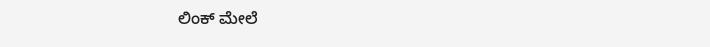ಲಿಂಕ್ ಮೇಲೆ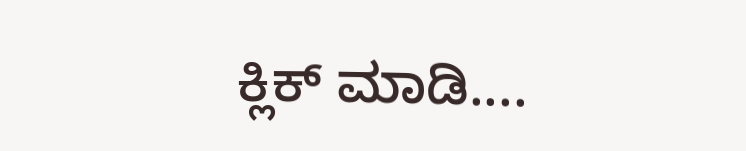ಕ್ಲಿಕ್ ಮಾಡಿ....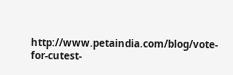http://www.petaindia.com/blog/vote-for-cutest-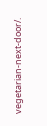vegetarian-next-door/.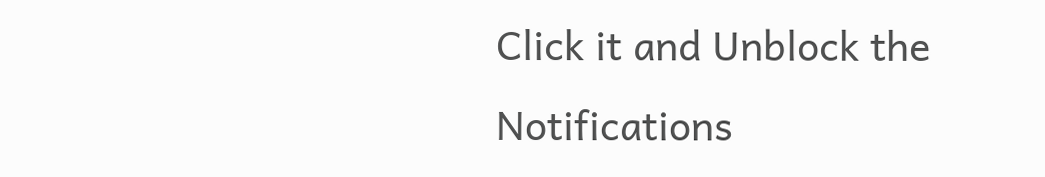Click it and Unblock the Notifications